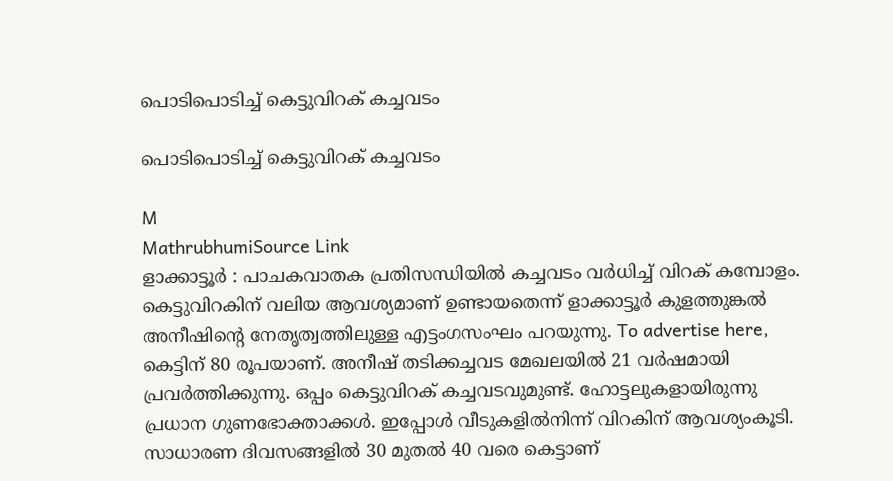പൊടിപൊടിച്ച് കെട്ടുവിറക് കച്ചവടം

പൊടിപൊടിച്ച് കെട്ടുവിറക് കച്ചവടം

M
MathrubhumiSource Link
ളാക്കാട്ടൂർ : പാചകവാതക പ്രതിസന്ധിയിൽ കച്ചവടം വർധിച്ച് വിറക് കമ്പോളം. കെട്ടുവിറകിന് വലിയ ആവശ്യമാണ് ഉണ്ടായതെന്ന് ളാക്കാട്ടൂർ കുളത്തുങ്കൽ അനീഷിന്റെ നേതൃത്വത്തിലുള്ള എട്ടംഗസംഘം പറയുന്നു. To advertise here, കെട്ടിന് 80 രൂപയാണ്. അനീഷ് തടിക്കച്ചവട മേഖലയിൽ 21 വർഷമായി പ്രവർത്തിക്കുന്നു. ഒപ്പം കെട്ടുവിറക് കച്ചവടവുമുണ്ട്. ഹോട്ടലുകളായിരുന്നു പ്രധാന ഗുണഭോക്താക്കൾ. ഇപ്പോൾ വീടുകളിൽനിന്ന് വിറകിന് ആവശ്യംകൂടി. സാധാരണ ദിവസങ്ങളിൽ 30 മുതൽ 40 വരെ കെട്ടാണ്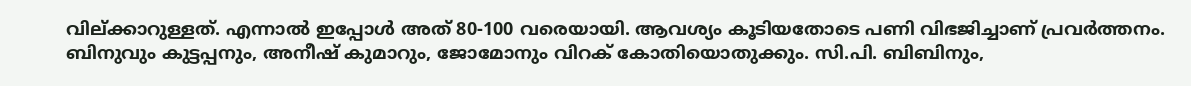വില്ക്കാറുള്ളത്. എന്നാൽ ഇപ്പോൾ അത് 80-100 വരെയായി. ആവശ്യം കൂടിയതോടെ പണി വിഭജിച്ചാണ് പ്രവർത്തനം. ബിനുവും കുട്ടപ്പനും, അനീഷ് കുമാറും, ജോമോനും വിറക് കോതിയൊതുക്കും. സി.പി. ബിബിനും,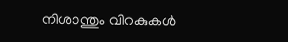നിശാന്തും വിറകുകൾ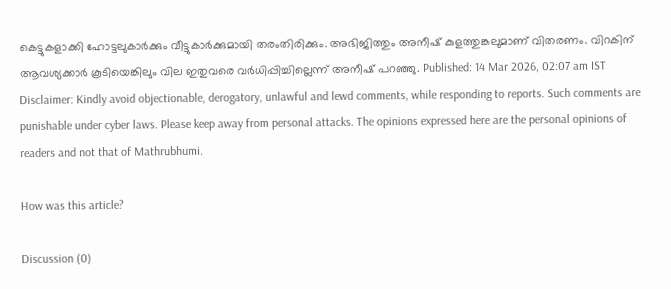കെട്ടുകളാക്കി ഹോട്ടലുകാർക്കും വീട്ടുകാർക്കുമായി തരംതിരിക്കും. അഭിജിത്തും അനീഷ് കുളത്തുങ്കലുമാണ് വിതരണം. വിറകിന് ആവശ്യക്കാർ കൂടിയെങ്കിലും വില ഇതുവരെ വർധിപ്പിച്ചില്ലെന്ന് അനീഷ് പറഞ്ഞു. Published: 14 Mar 2026, 02:07 am IST Disclaimer: Kindly avoid objectionable, derogatory, unlawful and lewd comments, while responding to reports. Such comments are punishable under cyber laws. Please keep away from personal attacks. The opinions expressed here are the personal opinions of readers and not that of Mathrubhumi.

How was this article?

Discussion (0)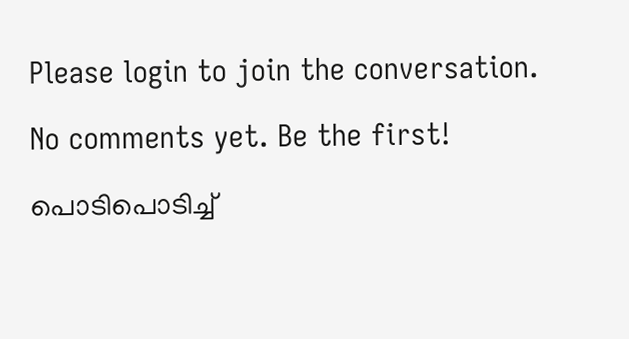Please login to join the conversation.

No comments yet. Be the first!

പൊടിപൊടിച്ച്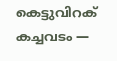കെട്ടുവിറക് കച്ചവടം —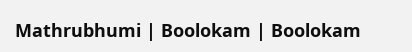Mathrubhumi | Boolokam | Boolokam